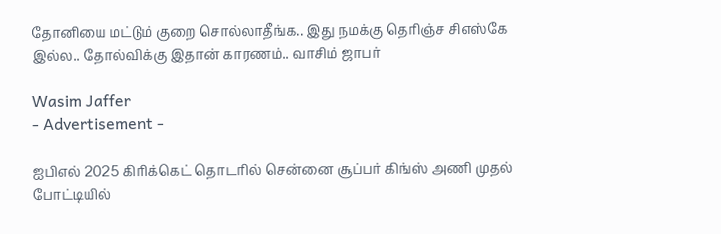தோனியை மட்டும் குறை சொல்லாதீங்க.. இது நமக்கு தெரிஞ்ச சிஎஸ்கே இல்ல.. தோல்விக்கு இதான் காரணம்.. வாசிம் ஜாபர்

Wasim Jaffer
- Advertisement -

ஐபிஎல் 2025 கிரிக்கெட் தொடரில் சென்னை சூப்பர் கிங்ஸ் அணி முதல் போட்டியில்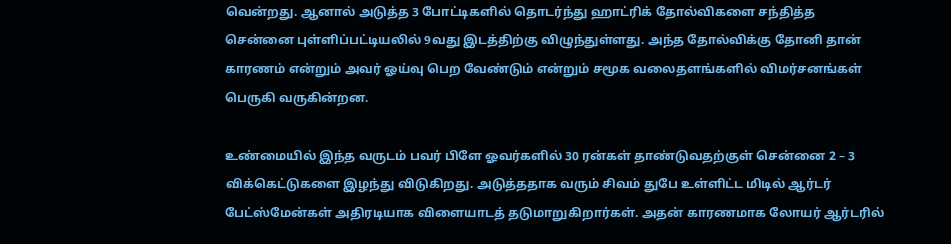வென்றது. ஆனால் அடுத்த 3 போட்டிகளில் தொடர்ந்து ஹாட்ரிக் தோல்விகளை சந்தித்த சென்னை புள்ளிப்பட்டியலில் 9வது இடத்திற்கு விழுந்துள்ளது. அந்த தோல்விக்கு தோனி தான் காரணம் என்றும் அவர் ஓய்வு பெற வேண்டும் என்றும் சமூக வலைதளங்களில் விமர்சனங்கள் பெருகி வருகின்றன.

உண்மையில் இந்த வருடம் பவர் பிளே ஓவர்களில் 30 ரன்கள் தாண்டுவதற்குள் சென்னை 2 – 3 விக்கெட்டுகளை இழந்து விடுகிறது. அடுத்ததாக வரும் சிவம் துபே உள்ளிட்ட மிடில் ஆர்டர் பேட்ஸ்மேன்கள் அதிரடியாக விளையாடத் தடுமாறுகிறார்கள். அதன் காரணமாக லோயர் ஆர்டரில்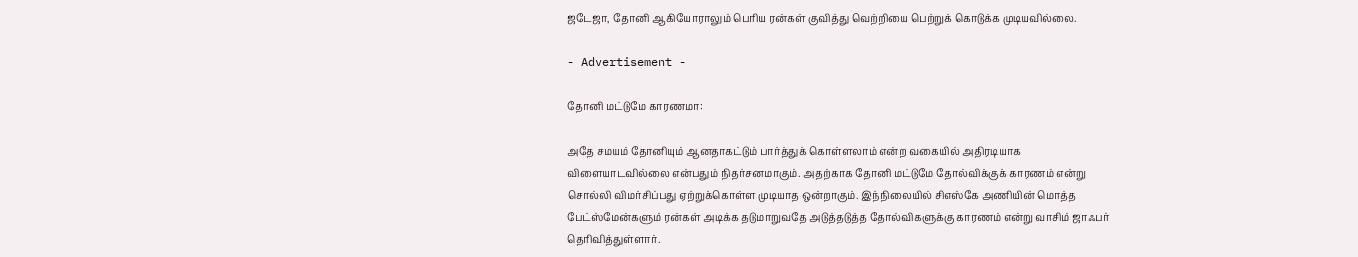ஜடேஜா, தோனி ஆகியோராலும் பெரிய ரன்கள் குவித்து வெற்றியை பெற்றுக் கொடுக்க முடியவில்லை.

- Advertisement -

தோனி மட்டுமே காரணமா:

அதே சமயம் தோனியும் ஆனதாகட்டும் பார்த்துக் கொள்ளலாம் என்ற வகையில் அதிரடியாக விளையாடவில்லை என்பதும் நிதர்சனமாகும். அதற்காக தோனி மட்டுமே தோல்விக்குக் காரணம் என்று சொல்லி விமர்சிப்பது ஏற்றுக்கொள்ள முடியாத ஒன்றாகும். இந்நிலையில் சிஎஸ்கே அணியின் மொத்த பேட்ஸ்மேன்களும் ரன்கள் அடிக்க தடுமாறுவதே அடுத்தடுத்த தோல்விகளுக்கு காரணம் என்று வாசிம் ஜாஃபர் தெரிவித்துள்ளார்.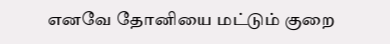எனவே தோனியை மட்டும் குறை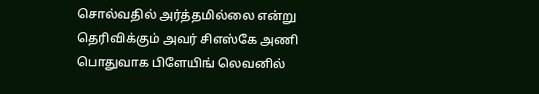சொல்வதில் அர்த்தமில்லை என்று தெரிவிக்கும் அவர் சிஎஸ்கே அணி பொதுவாக பிளேயிங் லெவனில்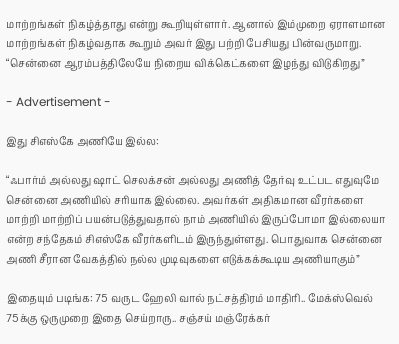மாற்றங்கள் நிகழ்த்தாது என்று கூறியுள்ளார். ஆனால் இம்முறை ஏராளமான மாற்றங்கள் நிகழ்வதாக கூறும் அவர் இது பற்றி பேசியது பின்வருமாறு. “சென்னை ஆரம்பத்திலேயே நிறைய விக்கெட்களை இழந்து விடுகிறது”

- Advertisement -

இது சிஎஸ்கே அணியே இல்ல:

“ஃபார்ம் அல்லது ஷாட் செலக்சன் அல்லது அணித் தேர்வு உட்பட எதுவுமே சென்னை அணியில் சரியாக இல்லை. அவர்கள் அதிகமான வீரர்களை மாற்றி மாற்றிப் பயன்படுத்துவதால் நாம் அணியில் இருப்போமா இல்லையா என்ற சந்தேகம் சிஎஸ்கே வீரர்களிடம் இருந்துள்ளது. பொதுவாக சென்னை அணி சீரான வேகத்தில் நல்ல முடிவுகளை எடுக்கக்கூடிய அணியாகும்”

இதையும் படிங்க: 75 வருட ஹேலி வால் நட்சத்திரம் மாதிரி.. மேக்ஸ்வெல் 75க்கு ஒருமுறை இதை செய்றாரு.. சஞ்சய் மஞ்ரேக்கர்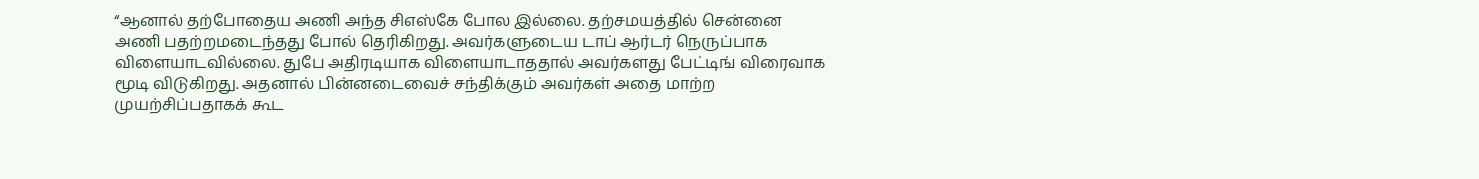“ஆனால் தற்போதைய அணி அந்த சிஎஸ்கே போல இல்லை. தற்சமயத்தில் சென்னை அணி பதற்றமடைந்தது போல் தெரிகிறது. அவர்களுடைய டாப் ஆர்டர் நெருப்பாக விளையாடவில்லை. துபே அதிரடியாக விளையாடாததால் அவர்களது பேட்டிங் விரைவாக மூடி விடுகிறது. அதனால் பின்னடைவைச் சந்திக்கும் அவர்கள் அதை மாற்ற முயற்சிப்பதாகக் கூட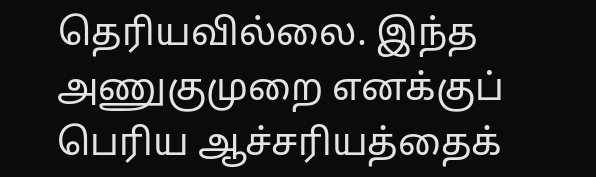தெரியவில்லை. இந்த அணுகுமுறை எனக்குப் பெரிய ஆச்சரியத்தைக்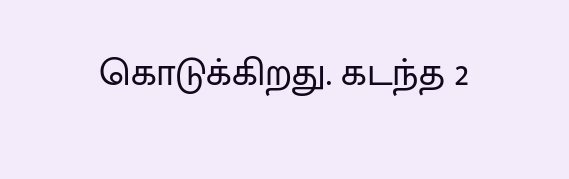கொடுக்கிறது. கடந்த 2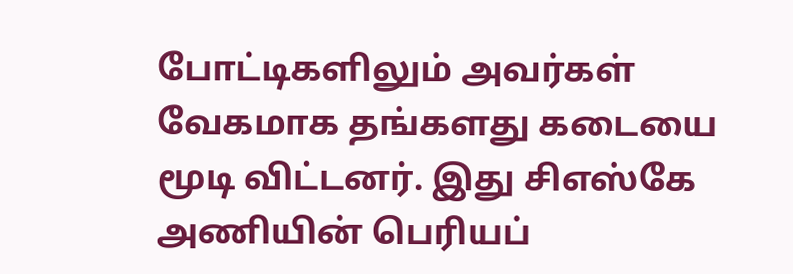போட்டிகளிலும் அவர்கள் வேகமாக தங்களது கடையை மூடி விட்டனர். இது சிஎஸ்கே அணியின் பெரியப்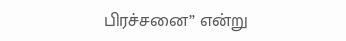பிரச்சனை” என்று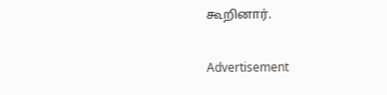கூறினார்.

Advertisement